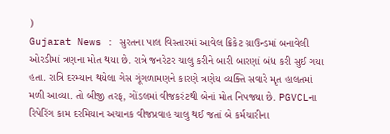)
Gujarat News : સુરતના પાલ વિસ્તારમાં આવેલ ક્રિકેટ ગ્રાઉન્ડમાં બનાવેલી ઓરડીમાં ત્રણના મોત થયા છે. રાત્રે જનરેટર ચાલુ કરીને બારી બારણાં બંધ કરી સુઈ ગયા હતા. રાત્રિ દરમ્યાન થયેલા ગેસ ગૂંગળામણને કારણે ત્રણેય વ્યક્તિ સવારે મૃત હાલતમાં મળી આવ્યા. તો બીજી તરફ, ગોંડલમાં વીજકરંટથી બેનાં મોત નિપજ્યા છે. PGVCLના રિપેરિંગ કામ દરમિયાન અચાનક વીજપ્રવાહ ચાલુ થઈ જતાં બે કર્મચારીના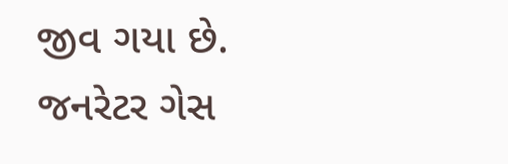જીવ ગયા છે.
જનરેટર ગેસ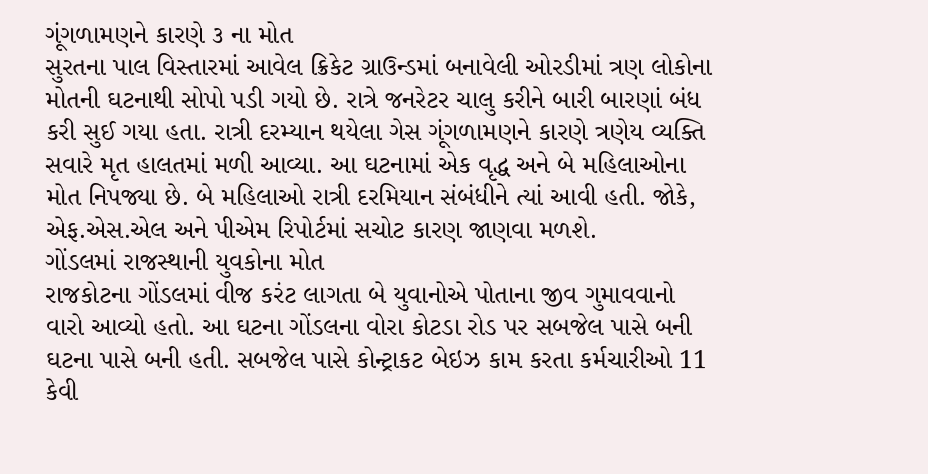ગૂંગળામણને કારણે ૩ ના મોત
સુરતના પાલ વિસ્તારમાં આવેલ ક્રિકેટ ગ્રાઉન્ડમાં બનાવેલી ઓરડીમાં ત્રણ લોકોના મોતની ઘટનાથી સોપો પડી ગયો છે. રાત્રે જનરેટર ચાલુ કરીને બારી બારણાં બંધ કરી સુઈ ગયા હતા. રાત્રી દરમ્યાન થયેલા ગેસ ગૂંગળામણને કારણે ત્રણેય વ્યક્તિ સવારે મૃત હાલતમાં મળી આવ્યા. આ ઘટનામાં એક વૃદ્ધ અને બે મહિલાઓના મોત નિપજ્યા છે. બે મહિલાઓ રાત્રી દરમિયાન સંબંધીને ત્યાં આવી હતી. જોકે, એફ.એસ.એલ અને પીએમ રિપોર્ટમાં સચોટ કારણ જાણવા મળશે.
ગોંડલમાં રાજસ્થાની યુવકોના મોત
રાજકોટના ગોંડલમાં વીજ કરંટ લાગતા બે યુવાનોએ પોતાના જીવ ગુમાવવાનો વારો આવ્યો હતો. આ ઘટના ગોંડલના વોરા કોટડા રોડ પર સબજેલ પાસે બની ઘટના પાસે બની હતી. સબજેલ પાસે કોન્ટ્રાકટ બેઇઝ કામ કરતા કર્મચારીઓ 11 કેવી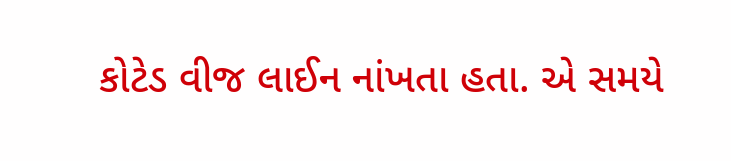કોટેડ વીજ લાઈન નાંખતા હતા. એ સમયે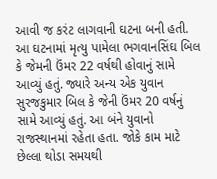આવી જ કરંટ લાગવાની ઘટના બની હતી. આ ઘટનામાં મૃત્યુ પામેલા ભગવાનસિંઘ બિલ કે જેમની ઉંમર 22 વર્ષથી હોવાનું સામે આવ્યું હતું. જ્યારે અન્ય એક યુવાન સુરજકુમાર બિલ કે જેની ઉંમર 20 વર્ષનું સામે આવ્યું હતું. આ બંને યુવાનો રાજસ્થાનમાં રહેતા હતા. જોકે કામ માટે છેલ્લા થોડા સમયથી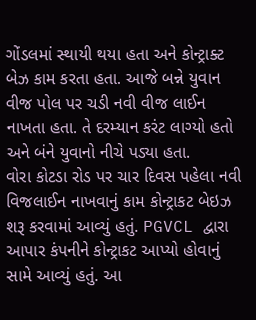ગોંડલમાં સ્થાયી થયા હતા અને કોન્ટ્રાક્ટ બેઝ કામ કરતા હતા. આજે બન્ને યુવાન વીજ પોલ પર ચડી નવી વીજ લાઈન નાખતા હતા. તે દરમ્યાન કરંટ લાગ્યો હતો અને બંને યુવાનો નીચે પડ્યા હતા.
વોરા કોટડા રોડ પર ચાર દિવસ પહેલા નવી વિજલાઈન નાખવાનું કામ કોન્ટ્રાકટ બેઇઝ શરૂ કરવામાં આવ્યું હતું. PGVCL દ્વારા આપાર કંપનીને કોન્ટ્રાકટ આપ્યો હોવાનું સામે આવ્યું હતું. આ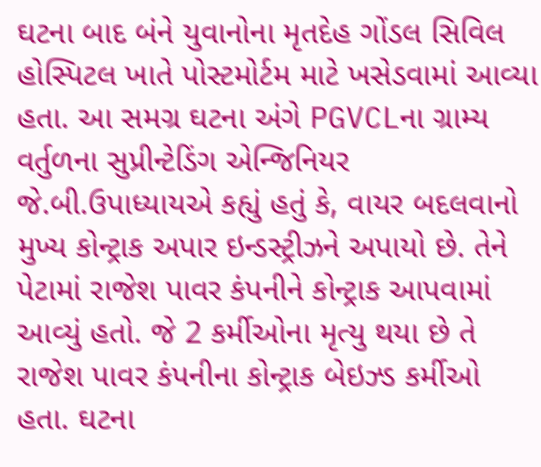ઘટના બાદ બંને યુવાનોના મૃતદેહ ગોંડલ સિવિલ હોસ્પિટલ ખાતે પોસ્ટમોર્ટમ માટે ખસેડવામાં આવ્યા હતા. આ સમગ્ર ઘટના અંગે PGVCLના ગ્રામ્ય વર્તુળના સુપ્રીન્ટેડિંગ એન્જિનિયર જે.બી.ઉપાધ્યાયએ કહ્યું હતું કે, વાયર બદલવાનો મુખ્ય કોન્ટ્રાક અપાર ઇન્ડસ્ટ્રીઝને અપાયો છે. તેને પેટામાં રાજેશ પાવર કંપનીને કોન્ટ્રાક આપવામાં આવ્યું હતો. જે 2 કર્મીઓના મૃત્યુ થયા છે તે રાજેશ પાવર કંપનીના કોન્ટ્રાક બેઇઝ્ડ કર્મીઓ હતા. ઘટના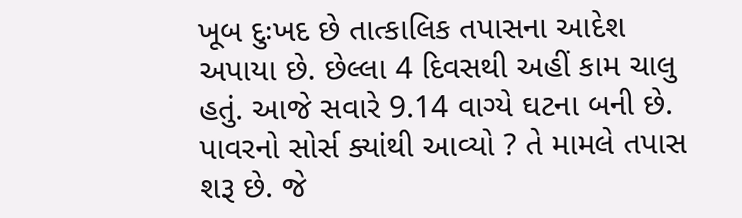ખૂબ દુઃખદ છે તાત્કાલિક તપાસના આદેશ અપાયા છે. છેલ્લા 4 દિવસથી અહીં કામ ચાલુ હતું. આજે સવારે 9.14 વાગ્યે ઘટના બની છે. પાવરનો સોર્સ ક્યાંથી આવ્યો ? તે મામલે તપાસ શરૂ છે. જે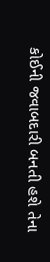કોઈની જવાબદારી બનતી હશે તેના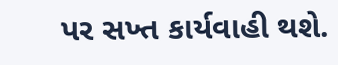પર સખ્ત કાર્યવાહી થશે.